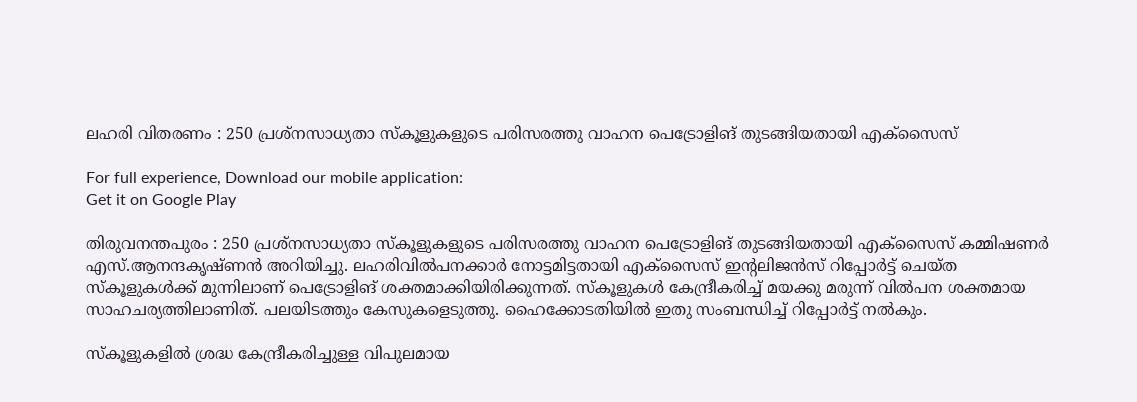ലഹരി വിതരണം : 250 പ്രശ്‌നസാധ്യതാ സ്‌കൂളുകളുടെ പരിസരത്തു വാഹന പെട്രോളിങ് തുടങ്ങിയതായി എക്‌സൈസ്

For full experience, Download our mobile application:
Get it on Google Play

തിരുവനന്തപുരം : 250 പ്രശ്‌നസാധ്യതാ സ്‌കൂളുകളുടെ പരിസരത്തു വാഹന പെട്രോളിങ് തുടങ്ങിയതായി എക്‌സൈസ് കമ്മിഷണര്‍ എസ്.ആനന്ദകൃഷ്ണന്‍ അറിയിച്ചു. ലഹരിവില്‍പനക്കാര്‍ നോട്ടമിട്ടതായി എക്‌സൈസ് ഇന്റലിജന്‍സ് റിപ്പോര്‍ട്ട് ചെയ്ത സ്‌കൂളുകള്‍ക്ക് മുന്നിലാണ് പെട്രോളിങ് ശക്തമാക്കിയിരിക്കുന്നത്. സ്‌കൂളുകള്‍ കേന്ദ്രീകരിച്ച്‌ മയക്കു മരുന്ന് വില്‍പന ശക്തമായ സാഹചര്യത്തിലാണിത്. പലയിടത്തും കേസുകളെടുത്തു. ഹൈക്കോടതിയില്‍ ഇതു സംബന്ധിച്ച്‌ റിപ്പോര്‍ട്ട് നല്‍കും.

സ്‌കൂളുകളില്‍ ശ്രദ്ധ കേന്ദ്രീകരിച്ചുള്ള വിപുലമായ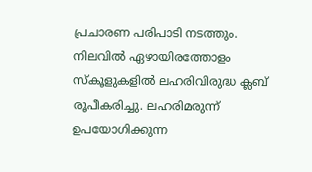പ്രചാരണ പരിപാടി നടത്തും. നിലവില്‍ ഏഴായിരത്തോളം സ്‌കൂളുകളില്‍ ലഹരിവിരുദ്ധ ക്ലബ് രൂപീകരിച്ചു. ലഹരിമരുന്ന് ഉപയോഗിക്കുന്ന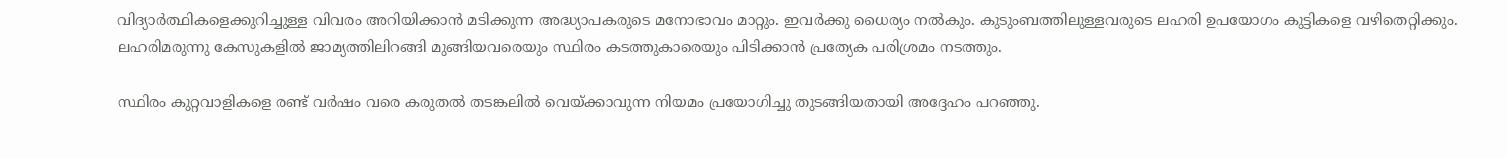വിദ്യാര്‍ത്ഥികളെക്കുറിച്ചുള്ള വിവരം അറിയിക്കാന്‍ മടിക്കുന്ന അദ്ധ്യാപകരുടെ മനോഭാവം മാറ്റും. ഇവര്‍ക്കു ധൈര്യം നല്‍കും. കുടുംബത്തിലുള്ളവരുടെ ലഹരി ഉപയോഗം കുട്ടികളെ വഴിതെറ്റിക്കും. ലഹരിമരുന്നു കേസുകളില്‍ ജാമ്യത്തിലിറങ്ങി മുങ്ങിയവരെയും സ്ഥിരം കടത്തുകാരെയും പിടിക്കാന്‍ പ്രത്യേക പരിശ്രമം നടത്തും.

സ്ഥിരം കുറ്റവാളികളെ രണ്ട് വര്‍ഷം വരെ കരുതല്‍ തടങ്കലില്‍ വെയ്ക്കാവുന്ന നിയമം പ്രയോഗിച്ചു തുടങ്ങിയതായി അദ്ദേഹം പറഞ്ഞു.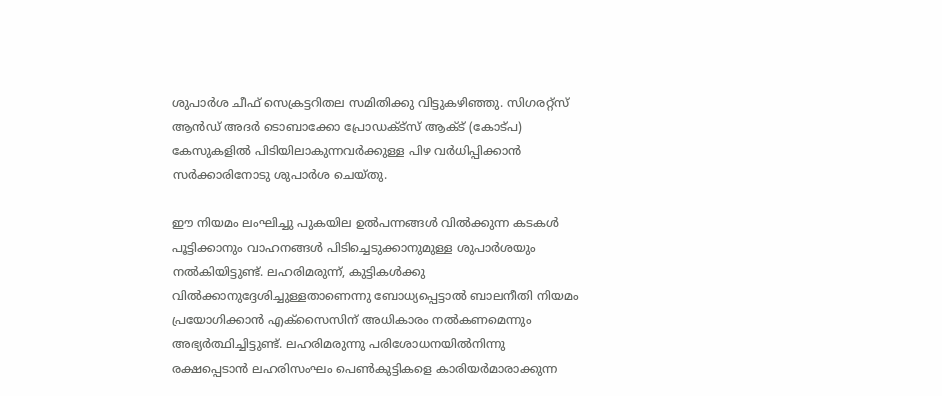ശുപാര്‍ശ ചീഫ് സെക്രട്ടറിതല സമിതിക്കു വിട്ടുകഴിഞ്ഞു. സിഗരറ്റ്‌സ് ആന്‍ഡ് അദര്‍ ടൊബാക്കോ പ്രോഡക്‌ട്‌സ് ആക്‌ട് (കോട്പ) കേസുകളില്‍ പിടിയിലാകുന്നവര്‍ക്കുള്ള പിഴ വര്‍ധിപ്പിക്കാന്‍ സര്‍ക്കാരിനോടു ശുപാര്‍ശ ചെയ്തു.

ഈ നിയമം ലംഘിച്ചു പുകയില ഉല്‍പന്നങ്ങള്‍ വില്‍ക്കുന്ന കടകള്‍ പൂട്ടിക്കാനും വാഹനങ്ങള്‍ പിടിച്ചെടുക്കാനുമുള്ള ശുപാര്‍ശയും നല്‍കിയിട്ടുണ്ട്. ലഹരിമരുന്ന്, കുട്ടികള്‍ക്കു വില്‍ക്കാനുദ്ദേശിച്ചുള്ളതാണെന്നു ബോധ്യപ്പെട്ടാല്‍ ബാലനീതി നിയമം പ്രയോഗിക്കാന്‍ എക്‌സൈസിന് അധികാരം നല്‍കണമെന്നും അഭ്യര്‍ത്ഥിച്ചിട്ടുണ്ട്. ലഹരിമരുന്നു പരിശോധനയില്‍നിന്നു രക്ഷപ്പെടാന്‍ ലഹരിസംഘം പെണ്‍കുട്ടികളെ കാരിയര്‍മാരാക്കുന്ന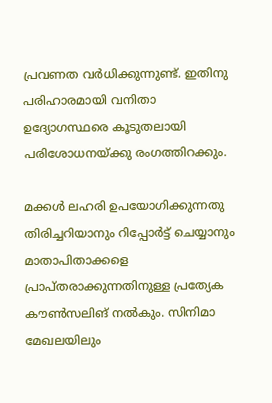പ്രവണത വര്‍ധിക്കുന്നുണ്ട്. ഇതിനു പരിഹാരമായി വനിതാ ഉദ്യോഗസ്ഥരെ കൂടുതലായി പരിശോധനയ്ക്കു രംഗത്തിറക്കും.

മക്കള്‍ ലഹരി ഉപയോഗിക്കുന്നതു തിരിച്ചറിയാനും റിപ്പോര്‍ട്ട് ചെയ്യാനും മാതാപിതാക്കളെ പ്രാപ്തരാക്കുന്നതിനുള്ള പ്രത്യേക കൗണ്‍സലിങ് നല്‍കും. സിനിമാ മേഖലയിലും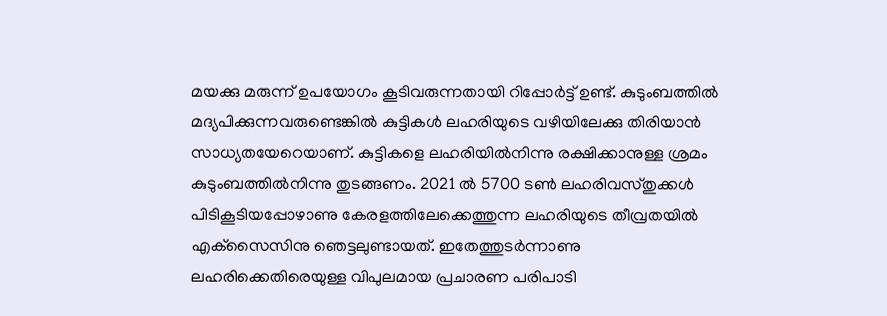മയക്കു മരുന്ന് ഉപയോഗം കൂടിവരുന്നതായി റിപ്പോര്‍ട്ട് ഉണ്ട്. കുടുംബത്തില്‍ മദ്യപിക്കുന്നവരുണ്ടെങ്കില്‍ കുട്ടികള്‍ ലഹരിയുടെ വഴിയിലേക്കു തിരിയാന്‍ സാധ്യതയേറെയാണ്. കുട്ടികളെ ലഹരിയില്‍നിന്നു രക്ഷിക്കാനുള്ള ശ്രമം കുടുംബത്തില്‍നിന്നു തുടങ്ങണം. 2021 ല്‍ 5700 ടണ്‍ ലഹരിവസ്തുക്കള്‍ പിടികൂടിയപ്പോഴാണു കേരളത്തിലേക്കെത്തുന്ന ലഹരിയുടെ തീവ്രതയില്‍ എക്‌സൈസിനു ഞെട്ടലുണ്ടായത്. ഇതേത്തുടര്‍ന്നാണു ലഹരിക്കെതിരെയുള്ള വിപുലമായ പ്രചാരണ പരിപാടി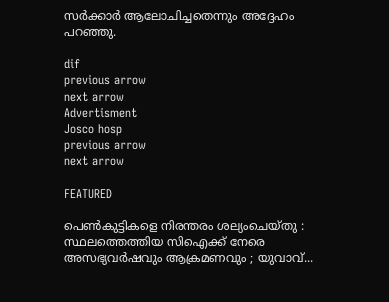സര്‍ക്കാര്‍ ആലോചിച്ചതെന്നും അദ്ദേഹം പറഞ്ഞു.

dif
previous arrow
next arrow
Advertisment
Josco hosp
previous arrow
next arrow

FEATURED

പെൺകുട്ടികളെ നിരന്തരം ശല്യംചെയ്തു : സ്ഥലത്തെത്തിയ സിഐക്ക് നേരെ അസഭ്യവർഷവും ആക്രമണവും ; യുവാവ്...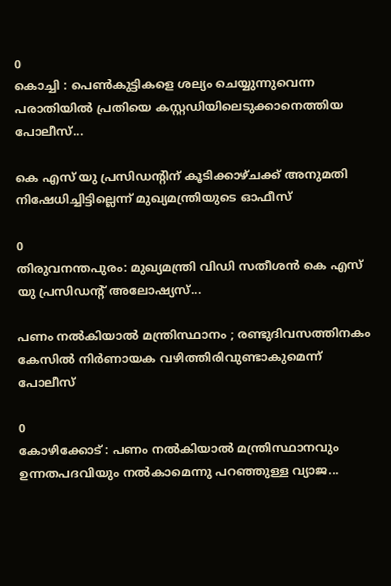0
കൊച്ചി : പെൺകുട്ടികളെ ശല്യം ചെയ്യുന്നുവെന്ന പരാതിയിൽ പ്രതിയെ കസ്റ്റഡിയിലെടുക്കാനെത്തിയ പോലീസ്...

കെ എസ് യു പ്രസിഡന്റിന് കൂടിക്കാഴ്ചക്ക് അനുമതി നിഷേധിച്ചിട്ടില്ലെന്ന് മുഖ്യമന്ത്രിയുടെ ഓഫീസ്

0
തിരുവനന്തപുരം: മുഖ്യമന്ത്രി വിഡി സതീശൻ കെ എസ് യു പ്രസിഡന്റ് അലോഷ്യസ്...

പണം നൽകിയാൽ മന്ത്രിസ്ഥാനം ; രണ്ടുദിവസത്തിനകം കേസിൽ നിർണായക വഴിത്തിരിവുണ്ടാകുമെന്ന് പോലീസ്

0
കോഴിക്കോട് : പണം നൽകിയാൽ മന്ത്രിസ്ഥാനവും ഉന്നതപദവിയും നൽകാമെന്നു പറഞ്ഞുള്ള വ്യാജ...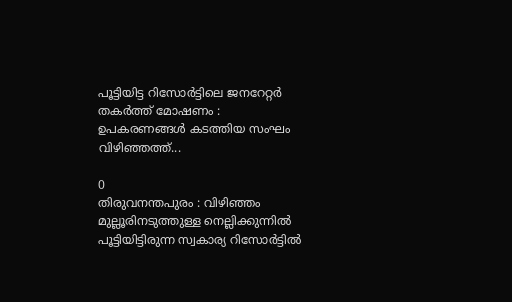പൂട്ടിയിട്ട റിസോർട്ടിലെ ജനറേറ്റർ തകർത്ത് മോഷണം : ഉപകരണങ്ങൾ കടത്തിയ സംഘം വിഴിഞ്ഞത്ത്...

0
തിരുവനന്തപുരം : വിഴിഞ്ഞം മുല്ലൂരിനടുത്തുള്ള നെല്ലിക്കുന്നിൽ പൂട്ടിയിട്ടിരുന്ന സ്വകാര്യ റിസോർട്ടിൽ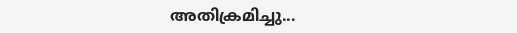അതിക്രമിച്ചു...